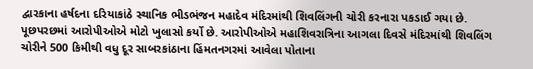દ્વારકાના હર્ષદના દરિયાકાંઠે સ્થાનિક ભીડભંજન મહાદેવ મંદિરમાંથી શિવલિંગની ચોરી કરનારા પકડાઈ ગયા છે. પૂછપરછમાં આરોપીઓએ મોટો ખુલાસો કર્યો છે. આરોપીઓએ મહાશિવરાત્રિના આગલા દિવસે મંદિરમાંથી શિવલિંગ ચોરીને 500 કિમીથી વધુ દૂર સાબરકાંઠાના હિંમતનગરમાં આવેલા પોતાના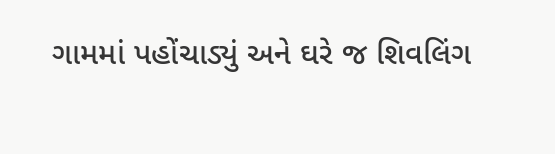ગામમાં પહોંચાડ્યું અને ઘરે જ શિવલિંગ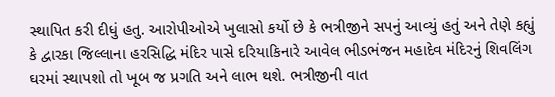સ્થાપિત કરી દીધું હતુ. આરોપીઓએ ખુલાસો કર્યો છે કે ભત્રીજીને સપનું આવ્યું હતું અને તેણે કહ્યું કે દ્વારકા જિલ્લાના હરસિદ્ધિ મંદિર પાસે દરિયાકિનારે આવેલ ભીડભંજન મહાદેવ મંદિરનું શિવલિંગ ઘરમાં સ્થાપશો તો ખૂબ જ પ્રગતિ અને લાભ થશે. ભત્રીજીની વાત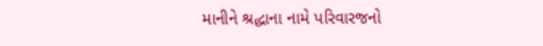માનીને શ્રદ્ધાના નામે પરિવારજનો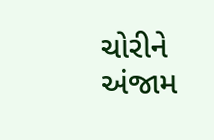ચોરીને અંજામ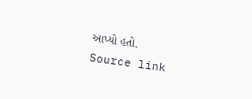આપ્યો હતો.
Source link